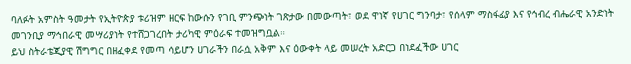ባለፉት አምስት ዓመታት የኢትዮጵያ ቱሪዝም ዘርፍ ከውሱን የገቢ ምንጭነት ገጽታው በመውጣት፣ ወደ ዋነኛ የሀገር ግንባታ፣ የሰላም ማስፋፊያ እና የኅብረ ብሔራዊ አንድነት መገንቢያ ማኅበራዊ መሣሪያነት የተሸጋገረበት ታሪካዊ ምዕራፍ ተመዝግቧል።
ይህ ስትራቴጂያዊ ሽግግር በዘፈቀደ የመጣ ሳይሆን ሀገራችን በራሷ አቅም እና ዕውቀት ላይ መሠረት አድርጋ በነደፈችው ሀገር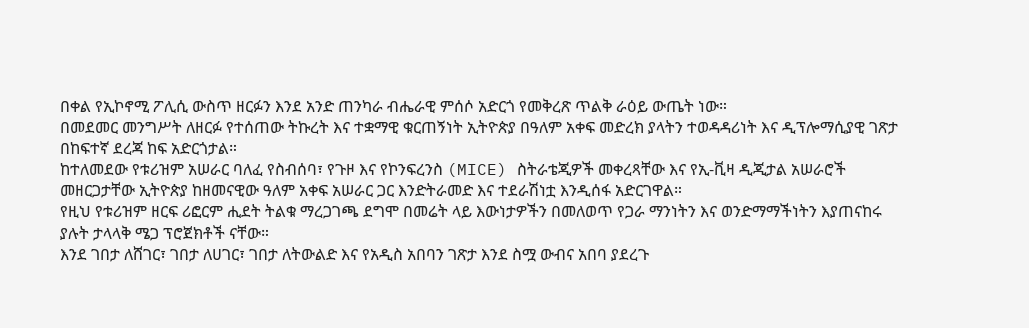በቀል የኢኮኖሚ ፖሊሲ ውስጥ ዘርፉን እንደ አንድ ጠንካራ ብሔራዊ ምሰሶ አድርጎ የመቅረጽ ጥልቅ ራዕይ ውጤት ነው።
በመደመር መንግሥት ለዘርፉ የተሰጠው ትኩረት እና ተቋማዊ ቁርጠኝነት ኢትዮጵያ በዓለም አቀፍ መድረክ ያላትን ተወዳዳሪነት እና ዲፕሎማሲያዊ ገጽታ በከፍተኛ ደረጃ ከፍ አድርጎታል።
ከተለመደው የቱሪዝም አሠራር ባለፈ የስብሰባ፣ የጉዞ እና የኮንፍረንስ (MICE) ስትራቴጂዎች መቀረጻቸው እና የኢ-ቪዛ ዲጂታል አሠራሮች መዘርጋታቸው ኢትዮጵያ ከዘመናዊው ዓለም አቀፍ አሠራር ጋር እንድትራመድ እና ተደራሽነቷ እንዲሰፋ አድርገዋል።
የዚህ የቱሪዝም ዘርፍ ሪፎርም ሒደት ትልቁ ማረጋገጫ ደግሞ በመሬት ላይ እውነታዎችን በመለወጥ የጋራ ማንነትን እና ወንድማማችነትን እያጠናከሩ ያሉት ታላላቅ ሜጋ ፕሮጀክቶች ናቸው።
እንደ ገበታ ለሸገር፣ ገበታ ለሀገር፣ ገበታ ለትውልድ እና የአዲስ አበባን ገጽታ እንደ ስሟ ውብና አበባ ያደረጉ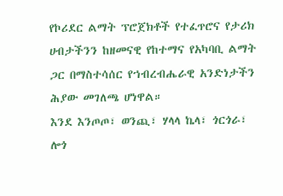የኮሪደር ልማት ፕሮጀክቶች የተፈጥሮና የታሪክ ሀብታችንን ከዘመናዊ የከተማና የአካባቢ ልማት ጋር በማስተሳሰር የኀብረብሔራዊ አንድነታችን ሕያው መገለጫ ሆነዋል።
እንደ እንጦጦ፣ ወንጪ፣ ሃላላ ኬላ፣ ጎርጎራ፣ ሎጎ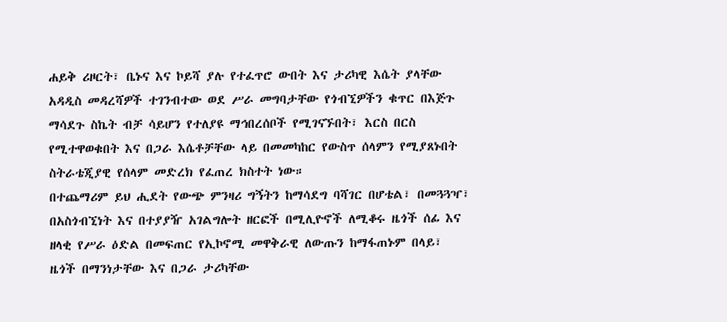ሐይቅ ሪዞርት፣ ቤኑና እና ኮይሻ ያሉ የተፈጥሮ ውበት እና ታሪካዊ እሴት ያላቸው አዳዲስ መዳረሻዎች ተገንብተው ወደ ሥራ መግባታቸው የጎብኚዎችን ቁጥር በእጅጉ ማሳደጉ ስኬት ብቻ ሳይሆን የተለያዩ ማኅበረሰቦች የሚገናኙበት፣ እርስ በርስ የሚተዋወቁበት እና በጋራ እሴቶቻቸው ላይ በመመካከር የውስጥ ሰላምን የሚያጸኑበት ስትራቴጂያዊ የሰላም መድረክ የፈጠረ ክስተት ነው።
በተጨማሪም ይህ ሒደት የውጭ ምንዛሪ ግኝትን ከማሳደግ ባሻገር በሆቴል፣ በመጓጓዣ፣ በአስጎብኚነት እና በተያያዥ አገልግሎት ዘርፎች በሚሊዮኖች ለሚቆሩ ዜጎች ሰፊ እና ዘላቂ የሥራ ዕድል በመፍጠር የኢኮኖሚ መዋቅራዊ ለውጡን ከማፋጠኑም በላይ፣ ዜጎች በማንነታቸው እና በጋራ ታሪካቸው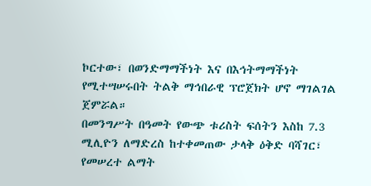ኮርተው፣ በወንድማማችነት እና በእኅትማማችነት የሚተሣሠሩበት ትልቅ ማኅበራዊ ፕሮጀክት ሆኖ ማገልገል ጀምሯል።
በመንግሥት በዓመት የውጭ ቱሪስት ፍሰትን እስከ 7.3 ሚሊዮን ለማድረስ ከተቀመጠው ታላቅ ዕቅድ ባሻገር፣ የመሠረተ ልማት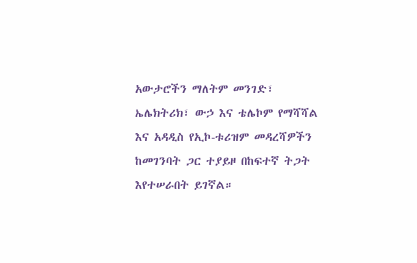አውታሮችን ማለትም መንገድ፣ ኤሌክትሪክ፣ ውኃ እና ቴሌኮም የማሻሻል እና አዳዲስ የኢኮ-ቱሪዝም መዳረሻዎችን ከመገንባት ጋር ተያይዞ በከፍተኛ ትጋት እየተሠራበት ይገኛል።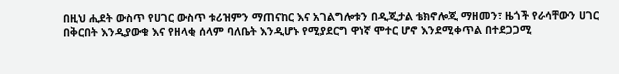በዚህ ሒደት ውስጥ የሀገር ውስጥ ቱሪዝምን ማጠናከር እና አገልግሎቱን በዲጂታል ቴክኖሎጂ ማዘመን፣ ዜጎች የራሳቸውን ሀገር በቅርበት እንዲያውቁ እና የዘላቂ ሰላም ባለቤት እንዲሆኑ የሚያደርግ ዋነኛ ሞተር ሆኖ እንደሚቀጥል በተደጋጋሚ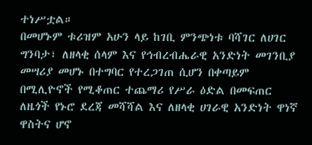ተነሥቷል።
በመሆኑም ቱሪዝም አሁን ላይ ከገቢ ምንጭነቱ ባሻገር ለሀገር ግንባታ፣ ለዘላቂ ሰላም እና የኅብረብሔራዊ አንድነት መገንቢያ መሣሪያ መሆኑ በተግባር የተረጋገጠ ሲሆን በቀጣይም በሚሊዮኖች የሚቆጠር ተጨማሪ የሥራ ዕድል በመፍጠር ለዜጎች የኑሮ ደረጃ መሻሻል እና ለዘላቂ ሀገራዊ አንድነት ዋነኛ ዋስትና ሆኖ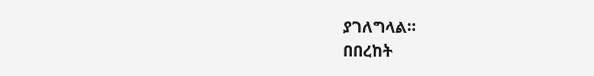ያገለግላል።
በበረከት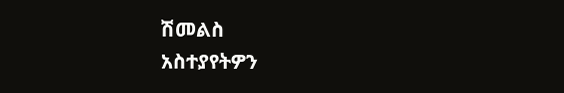ሽመልስ
አስተያየትዎን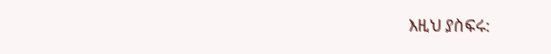እዚህ ያስፍሩ: